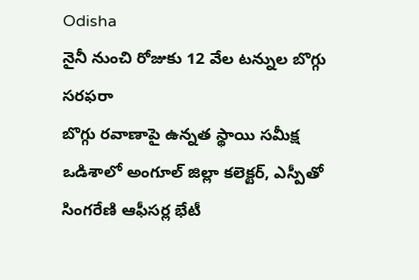Odisha
నైనీ నుంచి రోజుకు 12 వేల టన్నుల బొగ్గు సరఫరా
బొగ్గు రవాణాపై ఉన్నత స్థాయి సమీక్ష ఒడిశాలో అంగూల్ జిల్లా కలెక్టర్, ఎస్పీతో సింగరేణి ఆఫీసర్ల భేటీ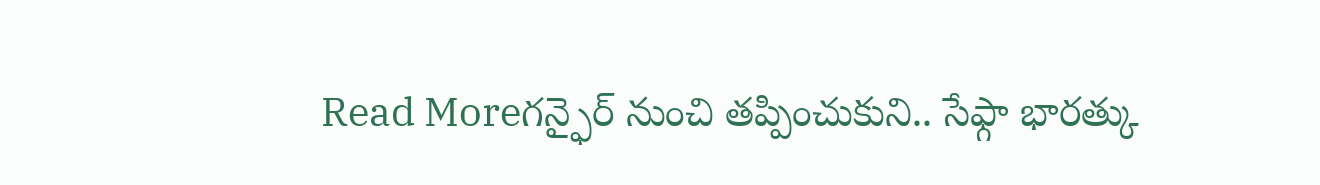Read Moreగన్ఫైర్ నుంచి తప్పించుకుని.. సేఫ్గా భారత్కు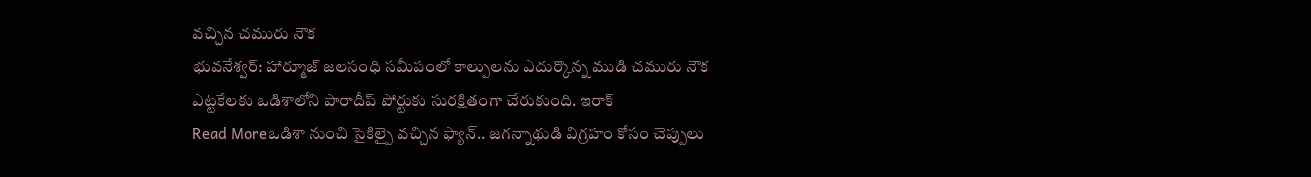వచ్చిన చమురు నౌక
భువనేశ్వర్: హార్మూజ్ జలసంధి సమీపంలో కాల్పులను ఎదుర్కొన్న ముడి చమురు నౌక ఎట్టకేలకు ఒడిశాలోని పారాదీప్ పోర్టుకు సురక్షితంగా చేరుకుంది. ఇరాక్
Read Moreఒడిశా నుంచి సైకిల్పై వచ్చిన ఫ్యాన్.. జగన్నాథుడి విగ్రహం కోసం చెప్పులు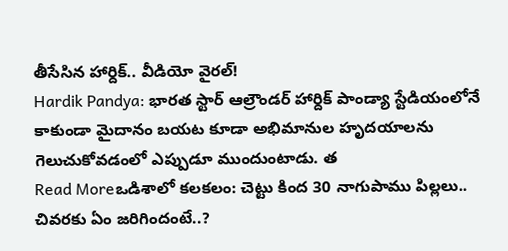తీసేసిన హార్దిక్.. వీడియో వైరల్!
Hardik Pandya: భారత స్టార్ ఆల్రౌండర్ హార్దిక్ పాండ్యా స్టేడియంలోనే కాకుండా మైదానం బయట కూడా అభిమానుల హృదయాలను గెలుచుకోవడంలో ఎప్పుడూ ముందుంటాడు. త
Read Moreఒడిశాలో కలకలం: చెట్టు కింద 30 నాగుపాము పిల్లలు.. చివరకు ఏం జరిగిందంటే..?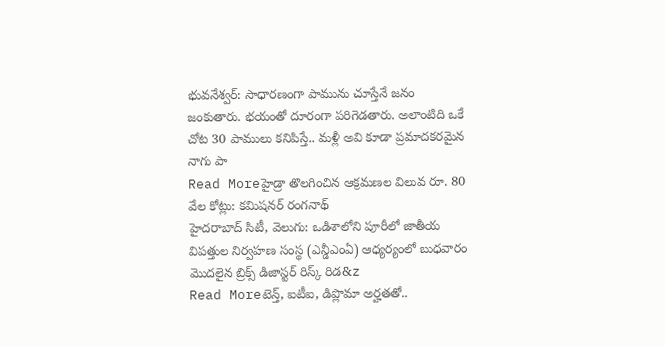భువనేశ్వర్: సాధారణంగా పామును చూస్తేనే జనం జంకుతారు. భయంతో దూరంగా పరిగెడతారు. అలాంటిది ఒకే చోట 30 పాములు కనిపిస్తే.. మళ్లీ అవి కూడా ప్రమాదకరమైన నాగు పా
Read Moreహైడ్రా తొలగించిన ఆక్రమణల విలువ రూ. 80 వేల కోట్లు: కమిషనర్ రంగనాథ్
హైదరాబాద్ సిటీ, వెలుగు: ఒడిశాలోని పూరీలో జాతీయ విపత్తుల నిర్వహణ సంస్థ (ఎన్డీఎంఏ) ఆధ్యర్యంలో బుధవారం మొదలైన బ్రిక్స్ డిజాస్టర్ రిస్క్ రిడ&z
Read Moreటెన్త్, ఐటీఐ, డిప్లొమా అర్హతతో..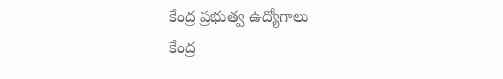కేంద్ర ప్రభుత్వ ఉద్యోగాలు
కేంద్ర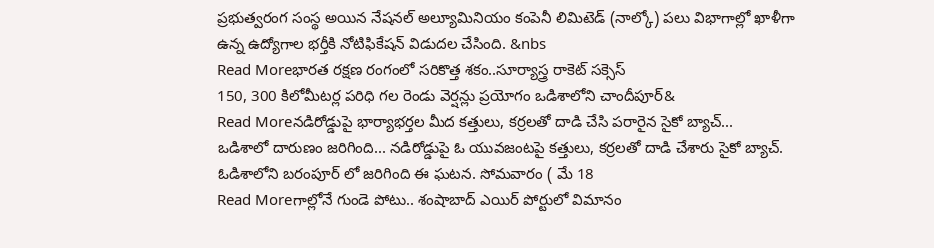ప్రభుత్వరంగ సంస్థ అయిన నేషనల్ అల్యూమినియం కంపెనీ లిమిటెడ్ (నాల్కో) పలు విభాగాల్లో ఖాళీగా ఉన్న ఉద్యోగాల భర్తీకి నోటిఫికేషన్ విడుదల చేసింది. &nbs
Read Moreభారత రక్షణ రంగంలో సరికొత్త శకం..సూర్యాస్త్ర రాకెట్ సక్సెస్
150, 300 కిలోమీటర్ల పరిధి గల రెండు వెర్షన్లు ప్రయోగం ఒడిశాలోని చాందీపూర్&
Read Moreనడిరోడ్డుపై భార్యాభర్తల మీద కత్తులు, కర్రలతో దాడి చేసి పరారైన సైకో బ్యాచ్...
ఒడిశాలో దారుణం జరిగింది... నడిరోడ్డుపై ఓ యువజంటపై కత్తులు, కర్రలతో దాడి చేశారు సైకో బ్యాచ్. ఓడిశాలోని బరంపూర్ లో జరిగింది ఈ ఘటన. సోమవారం ( మే 18
Read Moreగాల్లోనే గుండె పోటు.. శంషాబాద్ ఎయిర్ పోర్టులో విమానం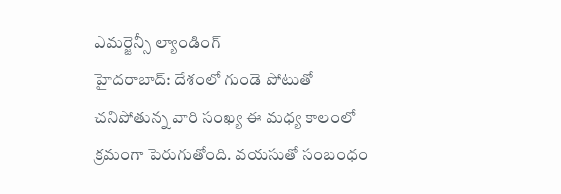ఎమర్జెన్సీ ల్యాండింగ్
హైదరాబాద్: దేశంలో గుండె పోటుతో చనిపోతున్న వారి సంఖ్య ఈ మధ్య కాలంలో క్రమంగా పెరుగుతోంది. వయసుతో సంబంధం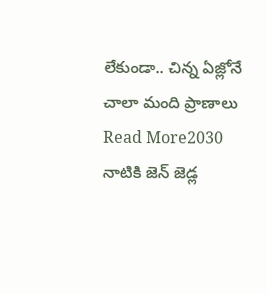లేకుండా.. చిన్న ఏజ్లోనే చాలా మంది ప్రాణాలు
Read More2030 నాటికి జెన్ జెడ్ల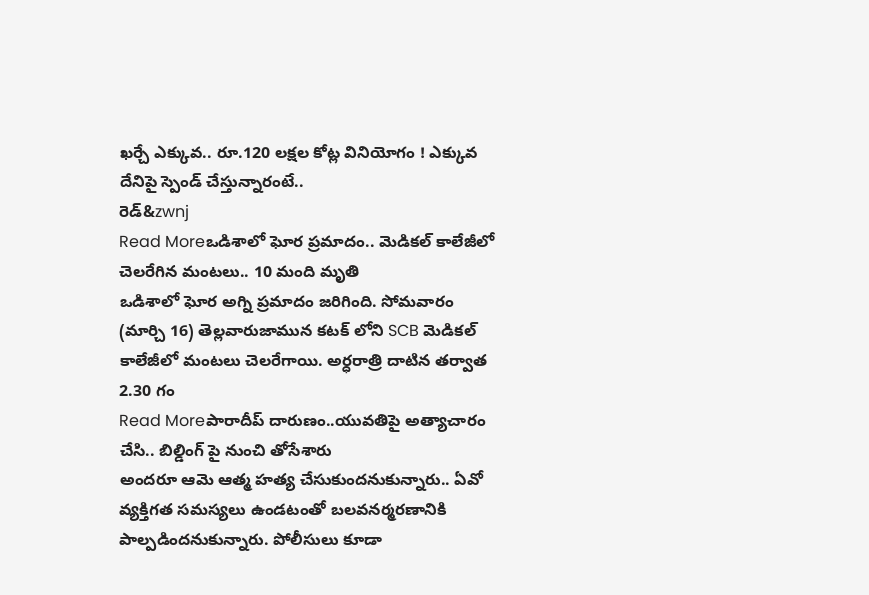ఖర్చే ఎక్కువ.. రూ.120 లక్షల కోట్ల వినియోగం ! ఎక్కువ దేనిపై స్పెండ్ చేస్తున్నారంటే..
రెడ్&zwnj
Read Moreఒడిశాలో ఘోర ప్రమాదం.. మెడికల్ కాలేజీలో చెలరేగిన మంటలు.. 10 మంది మృతి
ఒడిశాలో ఘోర అగ్ని ప్రమాదం జరిగింది. సోమవారం (మార్చి 16) తెల్లవారుజామున కటక్ లోని SCB మెడికల్ కాలేజీలో మంటలు చెలరేగాయి. అర్ధరాత్రి దాటిన తర్వాత 2.30 గం
Read Moreపారాదీప్ దారుణం..యువతిపై అత్యాచారం చేసి.. బిల్డింగ్ పై నుంచి తోసేశారు
అందరూ ఆమె ఆత్మ హత్య చేసుకుందనుకున్నారు.. ఏవో వ్యక్తిగత సమస్యలు ఉండటంతో బలవనర్మరణానికి పాల్పడిందనుకున్నారు. పోలీసులు కూడా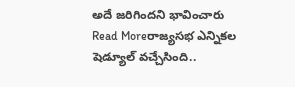అదే జరిగిందని భావించారు
Read Moreరాజ్యసభ ఎన్నికల షెడ్యూల్ వచ్చేసింది..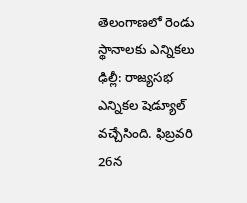తెలంగాణలో రెండు స్థానాలకు ఎన్నికలు
ఢిల్లీ: రాజ్యసభ ఎన్నికల షెడ్యూల్ వచ్చేసింది. ఫిబ్రవరి 26న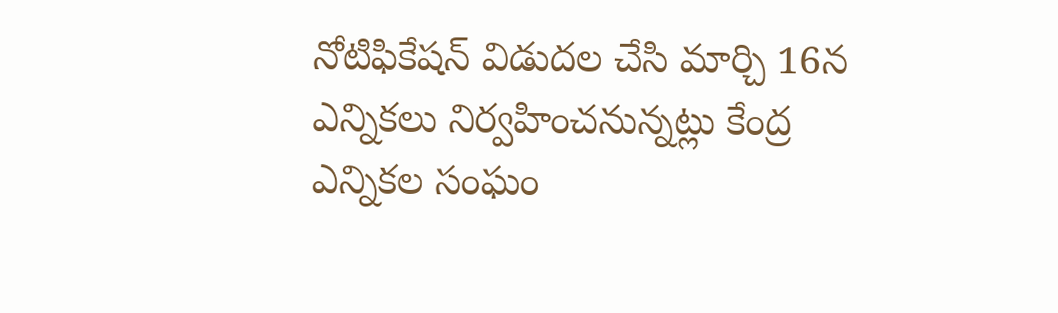నోటిఫికేషన్ విడుదల చేసి మార్చి 16న ఎన్నికలు నిర్వహించనున్నట్లు కేంద్ర ఎన్నికల సంఘం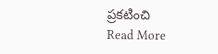ప్రకటించి
Read More